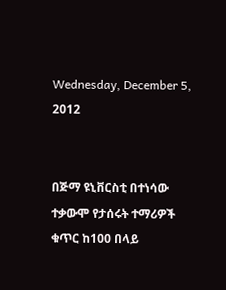Wednesday, December 5, 2012


በጅማ ዩኒቨርስቲ በተነሳው ተቃውሞ የታሰሩት ተማሪዎች ቁጥር ከ100 በላይ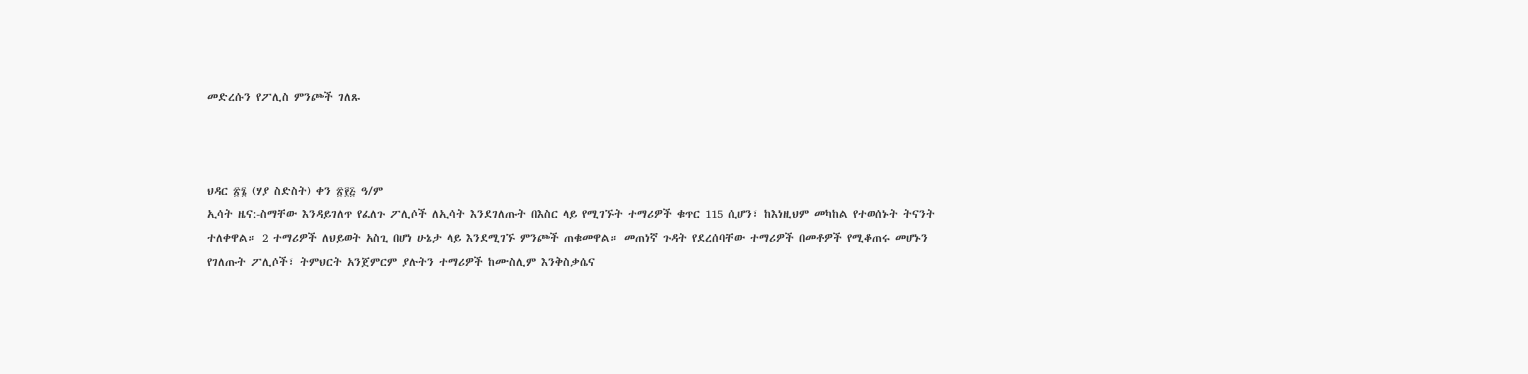መድረሱን የፖሊስ ምንጮች ገለጹ



ህዳር ፳፮ (ሃያ ስድስት) ቀን ፳፻፭ ዓ/ም
ኢሳት ዜና:-ስማቸው እንዳይገለጥ የፈለጉ ፖሊሶች ለኢሳት እንደገለጡት በእስር ላይ የሚገኙት ተማሪዎች ቁጥር 115 ሲሆን፣ ከእነዚህም መካከል የተወሰኑት ትናንት ተለቀዋል። 2 ተማሪዎች ለህይወት አስጊ በሆነ ሁኔታ ላይ እንደሚገኙ ምንጮች ጠቁመዋል። መጠነኛ ጉዳት የደረሰባቸው ተማሪዎች በመቶዎች የሚቆጠሩ መሆኑን የገለጡት ፖሊሶች፣ ትምህርት አንጀምርም ያሉትን ተማሪዎች ከሙስሊም እንቅስቃሴና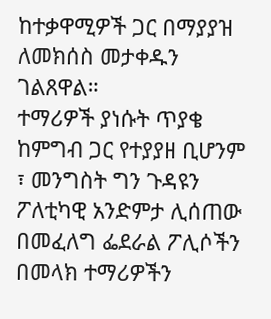ከተቃዋሚዎች ጋር በማያያዝ ለመክሰስ መታቀዱን ገልጸዋል።
ተማሪዎች ያነሱት ጥያቄ ከምግብ ጋር የተያያዘ ቢሆንም ፣ መንግስት ግን ጉዳዩን ፖለቲካዊ አንድምታ ሊሰጠው በመፈለግ ፌደራል ፖሊሶችን በመላክ ተማሪዎችን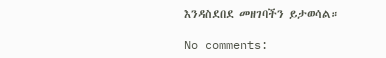እንዳስደበደ መዘገባችን ይታወሳል።

No comments: